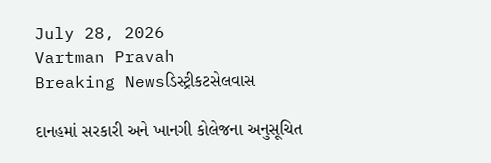July 28, 2026
Vartman Pravah
Breaking Newsડિસ્ટ્રીકટસેલવાસ

દાનહમાં સરકારી અને ખાનગી કોલેજના અનુસૂચિત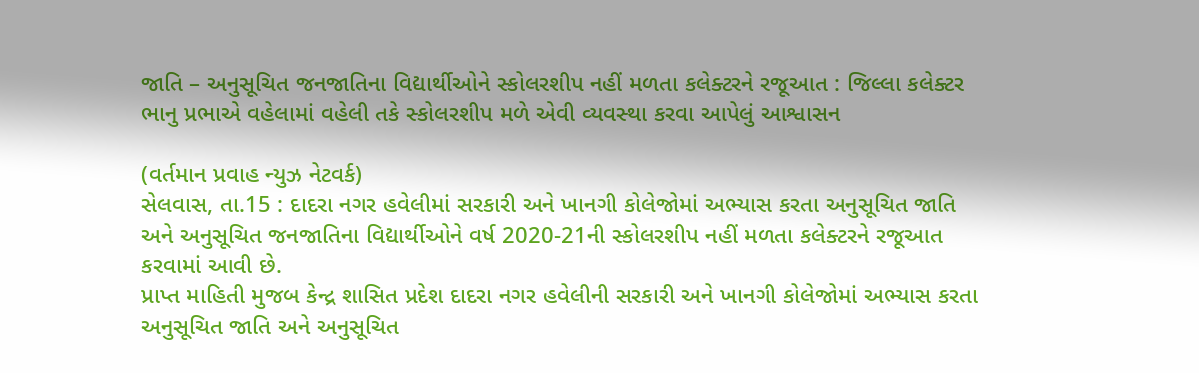જાતિ – અનુસૂચિત જનજાતિના વિદ્યાર્થીઓને સ્‍કોલરશીપ નહીં મળતા કલેક્‍ટરને રજૂઆત : જિલ્લા કલેક્‍ટર ભાનુ પ્રભાએ વહેલામાં વહેલી તકે સ્‍કોલરશીપ મળે એવી વ્‍યવસ્‍થા કરવા આપેલું આશ્વાસન

(વર્તમાન પ્રવાહ ન્‍યુઝ નેટવર્ક)
સેલવાસ, તા.15 : દાદરા નગર હવેલીમાં સરકારી અને ખાનગી કોલેજોમાં અભ્‍યાસ કરતા અનુસૂચિત જાતિ અને અનુસૂચિત જનજાતિના વિદ્યાર્થીઓને વર્ષ 2020-21ની સ્‍કોલરશીપ નહીં મળતા કલેક્‍ટરને રજૂઆત કરવામાં આવી છે.
પ્રાપ્ત માહિતી મુજબ કેન્‍દ્ર શાસિત પ્રદેશ દાદરા નગર હવેલીની સરકારી અને ખાનગી કોલેજોમાં અભ્‍યાસ કરતા અનુસૂચિત જાતિ અને અનુસૂચિત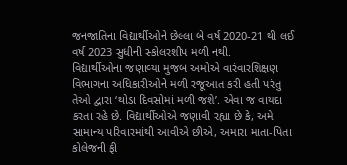જનજાતિના વિદ્યાર્થીઓને છેલ્લા બે વર્ષ 2020-21 થી લઈ વર્ષ 2023 સુધીની સ્‍કોલરશીપ મળી નથી.
વિદ્યાર્થીઓના જણાવ્‍યા મુજબ અમોએ વારંવારશિક્ષણ વિભાગના અધિકારીઓને મળી રજૂઆત કરી હતી પરંતુ તેઓ દ્વારા ‘થોડા દિવસોમાં મળી જશે’. એવા જ વાયદા કરતા રહે છે. વિદ્યાર્થીઓએ જણાવી રહ્યા છે કે, અમે સામાન્‍ય પરિવારમાંથી આવીએ છીએ, અમારા માતા-પિતા કોલેજની ફી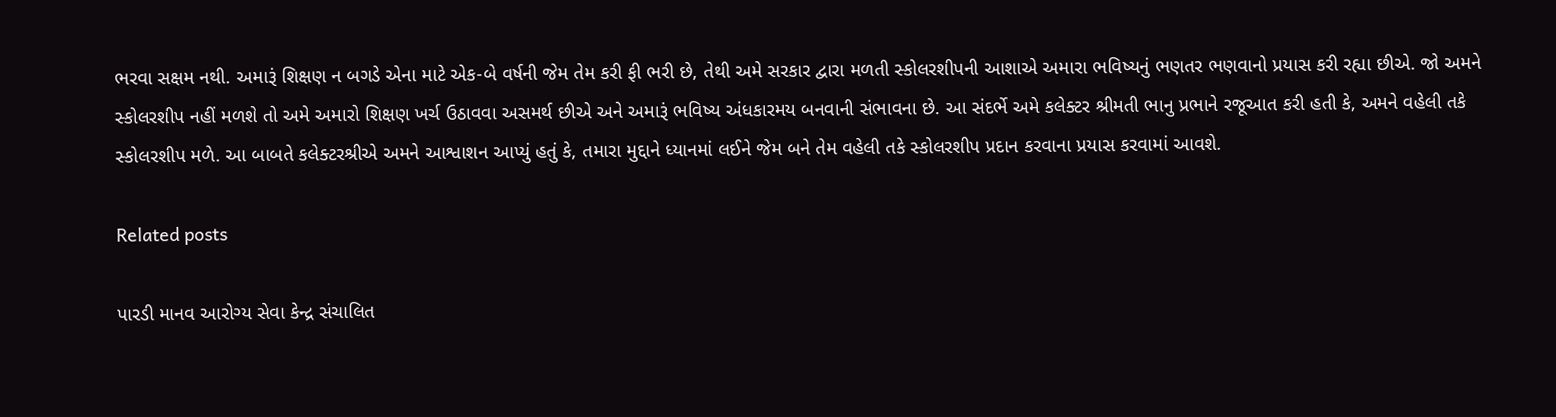ભરવા સક્ષમ નથી. અમારૂં શિક્ષણ ન બગડે એના માટે એક-બે વર્ષની જેમ તેમ કરી ફી ભરી છે, તેથી અમે સરકાર દ્વારા મળતી સ્‍કોલરશીપની આશાએ અમારા ભવિષ્‍યનું ભણતર ભણવાનો પ્રયાસ કરી રહ્યા છીએ. જો અમને સ્‍કોલરશીપ નહીં મળશે તો અમે અમારો શિક્ષણ ખર્ચ ઉઠાવવા અસમર્થ છીએ અને અમારૂં ભવિષ્‍ય અંધકારમય બનવાની સંભાવના છે. આ સંદર્ભે અમે કલેક્‍ટર શ્રીમતી ભાનુ પ્રભાને રજૂઆત કરી હતી કે, અમને વહેલી તકે સ્‍કોલરશીપ મળે. આ બાબતે કલેક્‍ટરશ્રીએ અમને આશ્વાશન આપ્‍યું હતું કે, તમારા મુદ્દાને ધ્‍યાનમાં લઈને જેમ બને તેમ વહેલી તકે સ્‍કોલરશીપ પ્રદાન કરવાના પ્રયાસ કરવામાં આવશે.

Related posts

પારડી માનવ આરોગ્‍ય સેવા કેન્‍દ્ર સંચાલિત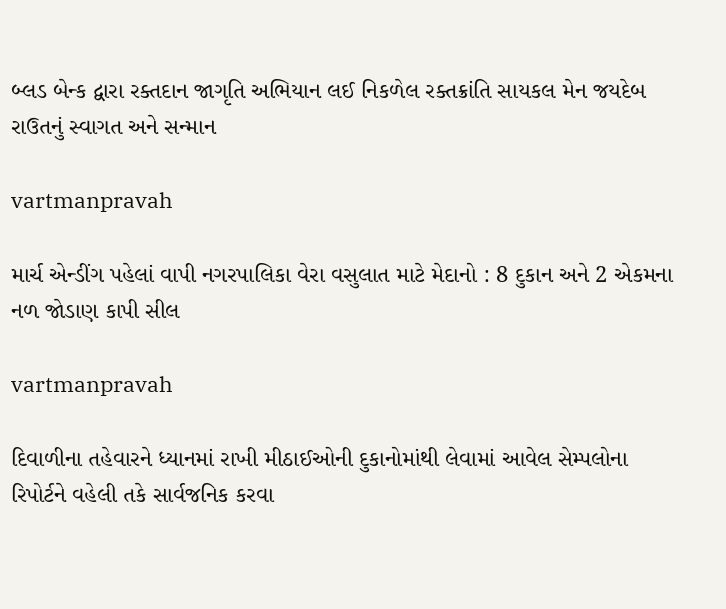બ્‍લડ બેન્‍ક દ્વારા રક્‍તદાન જાગૃતિ અભિયાન લઈ નિકળેલ રક્‍તક્રાંતિ સાયકલ મેન જયદેબ રાઉતનું સ્‍વાગત અને સન્‍માન

vartmanpravah

માર્ચ એન્‍ડીંગ પહેલાં વાપી નગરપાલિકા વેરા વસુલાત માટે મેદાનો : 8 દુકાન અને 2 એકમના નળ જોડાણ કાપી સીલ

vartmanpravah

દિવાળીના તહેવારને ધ્‍યાનમાં રાખી મીઠાઈઓની દુકાનોમાંથી લેવામાં આવેલ સેમ્‍પલોના રિપોર્ટને વહેલી તકે સાર્વજનિક કરવા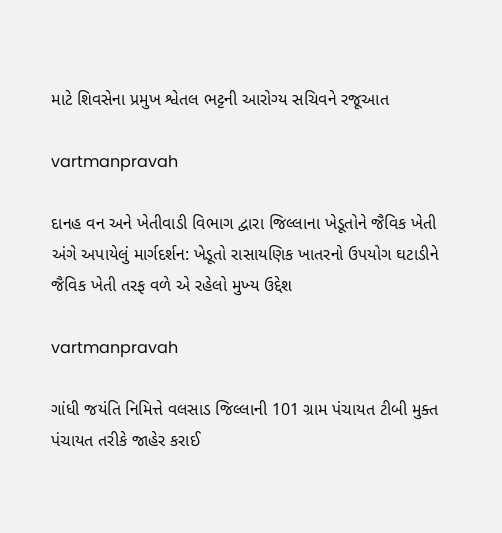માટે શિવસેના પ્રમુખ શ્વેતલ ભટ્ટની આરોગ્‍ય સચિવને રજૂઆત

vartmanpravah

દાનહ વન અને ખેતીવાડી વિભાગ દ્વારા જિલ્લાના ખેડૂતોને જૈવિક ખેતી અંગે અપાયેલું માર્ગદર્શન: ખેડૂતો રાસાયણિક ખાતરનો ઉપયોગ ઘટાડીને જૈવિક ખેતી તરફ વળે એ રહેલો મુખ્‍ય ઉદ્દેશ

vartmanpravah

ગાંધી જયંતિ નિમિત્તે વલસાડ જિલ્લાની 101 ગ્રામ પંચાયત ટીબી મુક્‍ત પંચાયત તરીકે જાહેર કરાઈ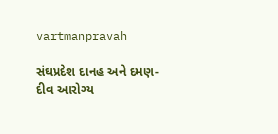vartmanpravah

સંઘપ્રદેશ દાનહ અને દમણ-દીવ આરોગ્‍ય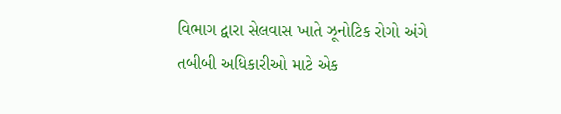વિભાગ દ્વારા સેલવાસ ખાતે ઝૂનોટિક રોગો અંગે તબીબી અધિકારીઓ માટે એક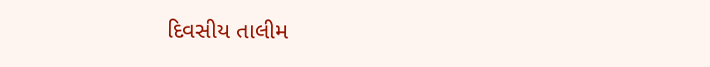દિવસીય તાલીમ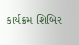કાર્યક્રમ શિબિર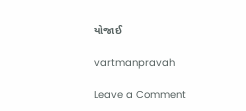યોજાઈ

vartmanpravah

Leave a Comment